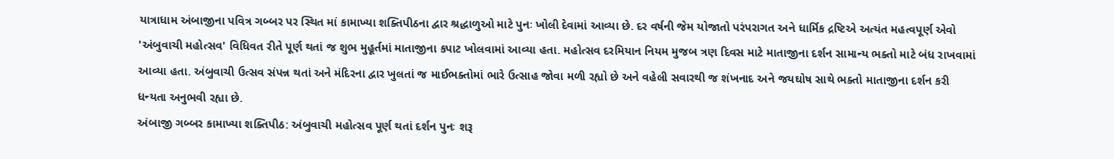યાત્રાધામ અંબાજીના પવિત્ર ગબ્બર પર સ્થિત માં કામાખ્યા શક્તિપીઠના દ્વાર શ્રદ્ધાળુઓ માટે પુનઃ ખોલી દેવામાં આવ્યા છે. દર વર્ષની જેમ યોજાતો પરંપરાગત અને ધાર્મિક દ્રષ્ટિએ અત્યંત મહત્વપૂર્ણ એવો 'અંબુવાચી મહોત્સવ' વિધિવત રીતે પૂર્ણ થતાં જ શુભ મુહૂર્તમાં માતાજીના કપાટ ખોલવામાં આવ્યા હતા. મહોત્સવ દરમિયાન નિયમ મુજબ ત્રણ દિવસ માટે માતાજીના દર્શન સામાન્ય ભક્તો માટે બંધ રાખવામાં આવ્યા હતા. અંબુવાચી ઉત્સવ સંપન્ન થતાં અને મંદિરના દ્વાર ખુલતાં જ માઈભક્તોમાં ભારે ઉત્સાહ જોવા મળી રહ્યો છે અને વહેલી સવારથી જ શંખનાદ અને જયઘોષ સાથે ભક્તો માતાજીના દર્શન કરી ધન્યતા અનુભવી રહ્યા છે.
અંબાજી ગબ્બર કામાખ્યા શક્તિપીઠ: અંબુવાચી મહોત્સવ પૂર્ણ થતાં દર્શન પુનઃ શરૂ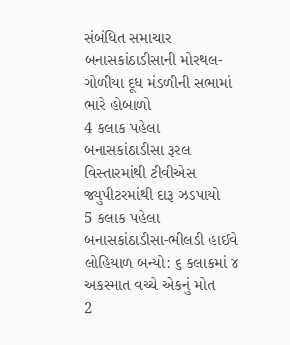સંબંધિત સમાચાર
બનાસકાંઠાડીસાની મોરથલ-ગોળીયા દૂધ મંડળીની સભામાં ભારે હોબાળો
4 કલાક પહેલા
બનાસકાંઠાડીસા રૂરલ વિસ્તારમાંથી ટીવીએસ જ્યુપીટરમાંથી દારૂ ઝડપાયો
5 કલાક પહેલા
બનાસકાંઠાડીસા-ભીલડી હાઈવે લોહિયાળ બન્યો: ૬ કલાકમાં ૪ અકસ્માત વચ્ચે એકનું મોત
2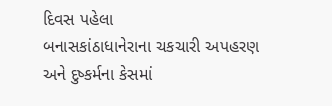દિવસ પહેલા
બનાસકાંઠાધાનેરાના ચકચારી અપહરણ અને દુષ્કર્મના કેસમાં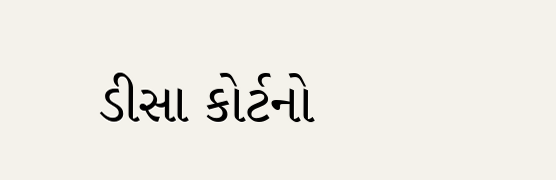ડીસા કોર્ટનો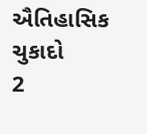ઐતિહાસિક ચુકાદો
2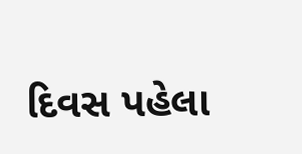દિવસ પહેલા